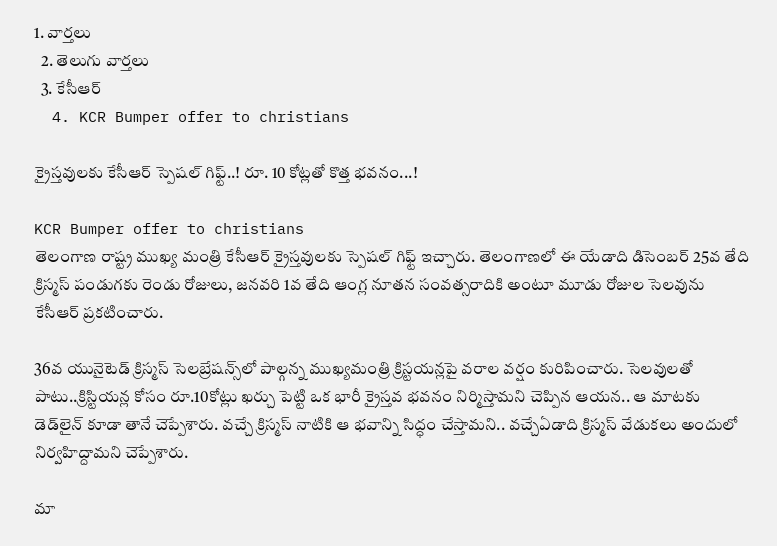1. వార్తలు
  2. తెలుగు వార్తలు
  3. కేసీఆర్
  4. KCR Bumper offer to christians

క్రైస్తవులకు కేసీఆర్ స్పెషల్ గిఫ్ట్..! రూ. 10 కోట్లతో కొత్త భవనం...!

KCR Bumper offer to christians
తెలంగాణ రాష్ట్ర ముఖ్య మంత్రి కేసీఆర్ క్రైస్తవులకు స్పెషల్ గిఫ్ట్‌ ఇచ్చారు. తెలంగాణలో ఈ యేడాది డిసెంబర్ 25వ తేది క్రిస్మస్‌ పండుగకు రెండు రోజులు, జనవరి 1వ తేది ఆంగ్ల నూతన సంవత్సరాదికి అంటూ మూడు రోజుల సెలవును కేసీఆర్ ప్రకటించారు.

36వ యునైటెడ్‌ క్రిస్మస్‌ సెలబ్రేషన్స్‌లో పాల్గన్న ముఖ్యమంత్రి క్రిస్టయన్లపై వరాల వర్షం కురిపించారు. సెలవులతో పాటు..క్రిస్టియన్ల కోసం రూ.10కోట్లు ఖర్చు పెట్టి ఒక భారీ క్రైస్తవ భవనం నిర్మిస్తామని చెప్పిన ఆయన.. ఆ మాటకు డెడ్‌లైన్‌ కూడా తానే చెప్పేశారు. వచ్చే క్రిస్మస్‌ నాటికి ఆ భవాన్ని సిద్ధం చేస్తామని.. వచ్చేఏడాది క్రిస్మస్‌ వేడుకలు అందులో నిర్వహిద్దామని చెప్పేశారు.

మా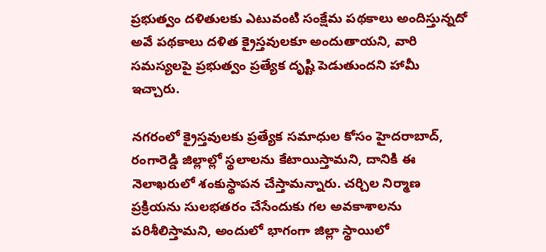ప్రభుత్వం దళితులకు ఎటువంటి సంక్షేమ పథకాలు అందిస్తున్నదో అవే పథకాలు దళిత క్రైస్తవులకూ అందుతాయని, వారి సమస్యలపై ప్రభుత్వం ప్రత్యేక దృష్టి పెడుతుందని హామీ ఇచ్చారు.

నగరంలో క్రైస్తవులకు ప్రత్యేక సమాధుల కోసం హైదరాబాద్‌, రంగారెడ్డి జిల్లాల్లో స్థలాలను కేటాయిస్తామని, దానికి ఈ నెలాఖరులో శంకుస్థాపన చేస్తామన్నారు. చర్చిల నిర్మాణ ప్రక్రియను సులభతరం చేసేందుకు గల అవకాశాలను పరిశీలిస్తామని, అందులో భాగంగా జిల్లా స్థాయిలో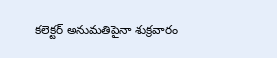కలెక్టర్‌ అనుమతిపైనా శుక్రవారం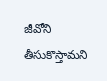జీవోని తీసుకొస్తామని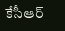కేసీఆర్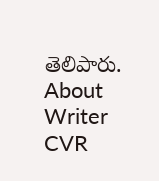తెలిపారు.
About Writer
CVR